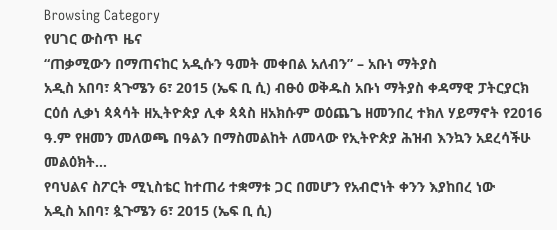Browsing Category
የሀገር ውስጥ ዜና
“ጠቃሚውን በማጠናከር አዲሱን ዓመት መቀበል አለብን” – አቡነ ማትያስ
አዲስ አበባ፣ ጳጉሜን 6፣ 2015 (ኤፍ ቢ ሲ) ብፁዕ ወቅዱስ አቡነ ማትያስ ቀዳማዊ ፓትርያርክ ርዕሰ ሊቃነ ጳጳሳት ዘኢትዮጵያ ሊቀ ጳጳስ ዘአክሱም ወዕጨጌ ዘመንበረ ተክለ ሃይማኖት የ2016 ዓ.ም የዘመን መለወጫ በዓልን በማስመልከት ለመላው የኢትዮጵያ ሕዝብ እንኳን አደረሳችሁ መልዕክት…
የባህልና ስፖርት ሚኒስቴር ከተጠሪ ተቋማቱ ጋር በመሆን የአብሮነት ቀንን እያከበረ ነው
አዲስ አበባ፣ ጷጉሜን 6፣ 2015 (ኤፍ ቢ ሲ)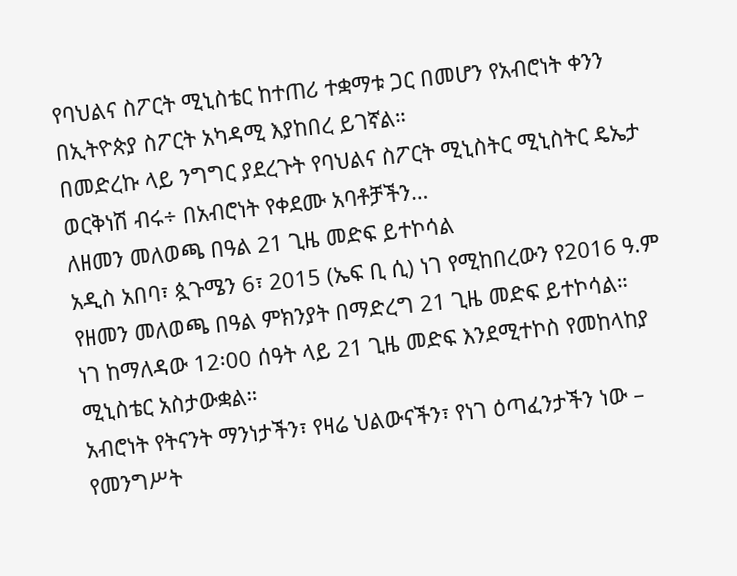የባህልና ስፖርት ሚኒስቴር ከተጠሪ ተቋማቱ ጋር በመሆን የአብሮነት ቀንን በኢትዮጵያ ስፖርት አካዳሚ እያከበረ ይገኛል።
በመድረኩ ላይ ንግግር ያደረጉት የባህልና ስፖርት ሚኒስትር ሚኒስትር ዴኤታ ወርቅነሽ ብሩ÷ በአብሮነት የቀደሙ አባቶቻችን…
ለዘመን መለወጫ በዓል 21 ጊዜ መድፍ ይተኮሳል
አዲስ አበባ፣ ጷጉሜን 6፣ 2015 (ኤፍ ቢ ሲ) ነገ የሚከበረውን የ2016 ዓ.ም የዘመን መለወጫ በዓል ምክንያት በማድረግ 21 ጊዜ መድፍ ይተኮሳል።
ነገ ከማለዳው 12፡00 ሰዓት ላይ 21 ጊዜ መድፍ እንደሚተኮስ የመከላከያ ሚኒስቴር አስታውቋል።
አብሮነት የትናንት ማንነታችን፣ የዛሬ ህልውናችን፣ የነገ ዕጣፈንታችን ነው – የመንግሥት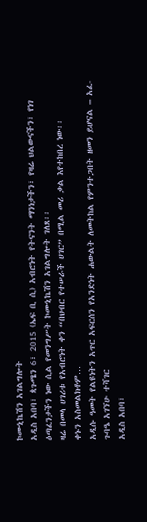ኮሙኒኬሽን አገልግሎት
አዲስ አበባ፣ ጳጉሜን 6፣ 2015 (ኤፍ ቢ ሲ) አብሮነት የትናንት ማንነታችን፣ የዛሬ ህልውናችን፣ የነገ ዕጣፈንታችን ነው ሲል የመንግሥት ኮሙኒኬሽን አገልግሎት ገለጸ፡፡
ዛሬ በመላ ሀገሪቱ የአብሮነት ቀን “በህብር የተሠራች ሀገር” በሚል መሪ ቃል እየተከበረ ነው፡፡
ቀኑን አስመልክቶም…
አዲሱ ዓመት የልዩነትን አጥር አፍርሰን የአንድነት ሐውልት ለመትከል የምንተጋበት ዘመን ይሆናል – አፈ-ጉባዔ አገኘሁ ተሻገር
አዲስ አበባ፣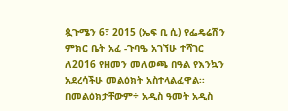ጷጉሜን 6፣ 2015 (ኤፍ ቢ ሲ) የፌዴሬሽን ምክር ቤት አፈ -ጉባዔ አገኘሁ ተሻገር ለ2016 የዘመን መለወጫ በዓል የእንኳን አደረሳችሁ መልዕክት አስተላልፈዋል፡፡
በመልዕክታቸውም÷ አዲስ ዓመት አዲስ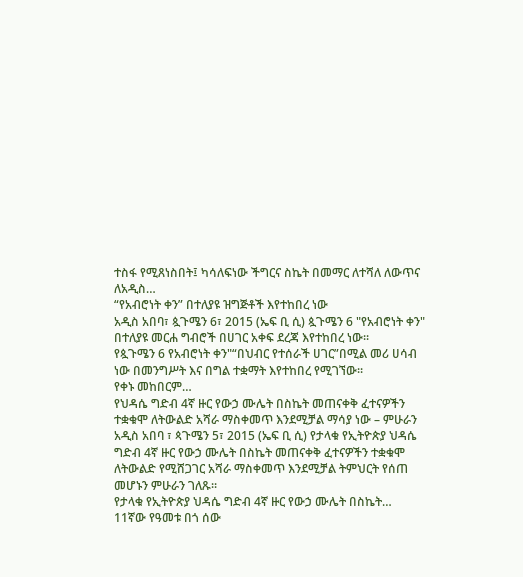ተስፋ የሚጸነስበት፤ ካሳለፍነው ችግርና ስኬት በመማር ለተሻለ ለውጥና ለአዲስ…
“የአብሮነት ቀን” በተለያዩ ዝግጅቶች እየተከበረ ነው
አዲስ አበባ፣ ጷጉሜን 6፣ 2015 (ኤፍ ቢ ሲ) ጷጉሜን 6 "የአብሮነት ቀን" በተለያዩ መርሐ ግብሮች በሀገር አቀፍ ደረጃ እየተከበረ ነው፡፡
የጷጉሜን 6 የአብሮነት ቀን"“በህብር የተሰራች ሀገር”በሚል መሪ ሀሳብ ነው በመንግሥት እና በግል ተቋማት እየተከበረ የሚገኘው፡፡
የቀኑ መከበርም…
የህዳሴ ግድብ 4ኛ ዙር የውኃ ሙሌት በስኬት መጠናቀቅ ፈተናዎችን ተቋቁሞ ለትውልድ አሻራ ማስቀመጥ እንደሚቻል ማሳያ ነው – ምሁራን
አዲስ አበባ ፣ ጳጉሜን 5፣ 2015 (ኤፍ ቢ ሲ) የታላቁ የኢትዮጵያ ህዳሴ ግድብ 4ኛ ዙር የውኃ ሙሌት በስኬት መጠናቀቅ ፈተናዎችን ተቋቁሞ ለትውልድ የሚሸጋገር አሻራ ማስቀመጥ እንደሚቻል ትምህርት የሰጠ መሆኑን ምሁራን ገለጹ፡፡
የታላቁ የኢትዮጵያ ህዳሴ ግድብ 4ኛ ዙር የውኃ ሙሌት በስኬት…
11ኛው የዓመቱ በጎ ሰው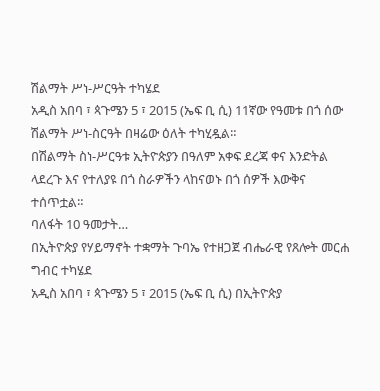ሽልማት ሥነ-ሥርዓት ተካሄደ
አዲስ አበባ ፣ ጳጉሜን 5 ፣ 2015 (ኤፍ ቢ ሲ) 11ኛው የዓመቱ በጎ ሰው ሽልማት ሥነ-ስርዓት በዛሬው ዕለት ተካሂዷል።
በሽልማት ስነ-ሥርዓቱ ኢትዮጵያን በዓለም አቀፍ ደረጃ ቀና እንድትል ላደረጉ እና የተለያዩ በጎ ስራዎችን ላከናወኑ በጎ ሰዎች እውቅና ተሰጥቷል።
ባለፋት 10 ዓመታት…
በኢትዮጵያ የሃይማኖት ተቋማት ጉባኤ የተዘጋጀ ብሔራዊ የጸሎት መርሐ ግብር ተካሄደ
አዲስ አበባ ፣ ጳጉሜን 5 ፣ 2015 (ኤፍ ቢ ሲ) በኢትዮጵያ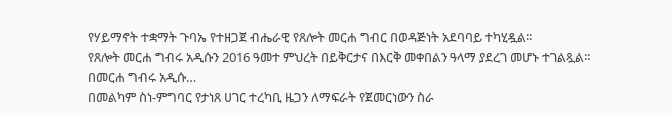የሃይማኖት ተቋማት ጉባኤ የተዘጋጀ ብሔራዊ የጸሎት መርሐ ግብር በወዳጅነት አደባባይ ተካሂዷል፡፡
የጸሎት መርሐ ግብሩ አዲሱን 2016 ዓመተ ምህረት በይቅርታና በእርቅ መቀበልን ዓላማ ያደረገ መሆኑ ተገልጿል፡፡
በመርሐ ግብሩ አዲሱ…
በመልካም ስነ-ምግባር የታነጸ ሀገር ተረካቢ ዜጋን ለማፍራት የጀመርነውን ስራ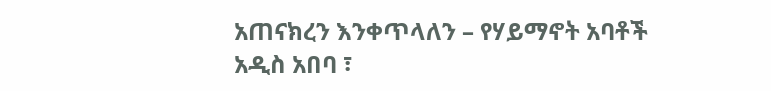አጠናክረን እንቀጥላለን – የሃይማኖት አባቶች
አዲስ አበባ ፣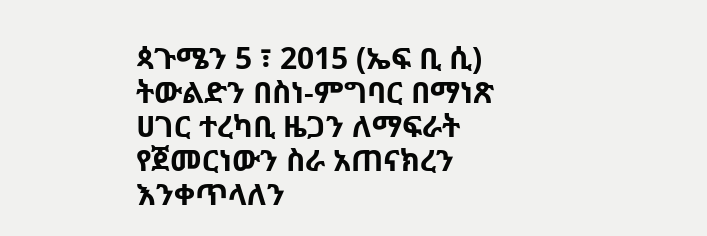ጳጉሜን 5 ፣ 2015 (ኤፍ ቢ ሲ) ትውልድን በስነ-ምግባር በማነጽ ሀገር ተረካቢ ዜጋን ለማፍራት የጀመርነውን ስራ አጠናክረን እንቀጥላለን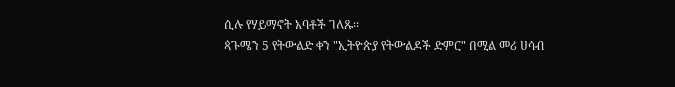ሲሉ የሃይማኖት አባቶች ገለጹ፡፡
ጳጉሜን 5 የትውልድ ቀን "ኢትዮጵያ የትውልዶች ድምር" በሚል መሪ ሀሳብ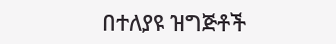በተለያዩ ዝግጅቶች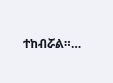ተከብሯል።…